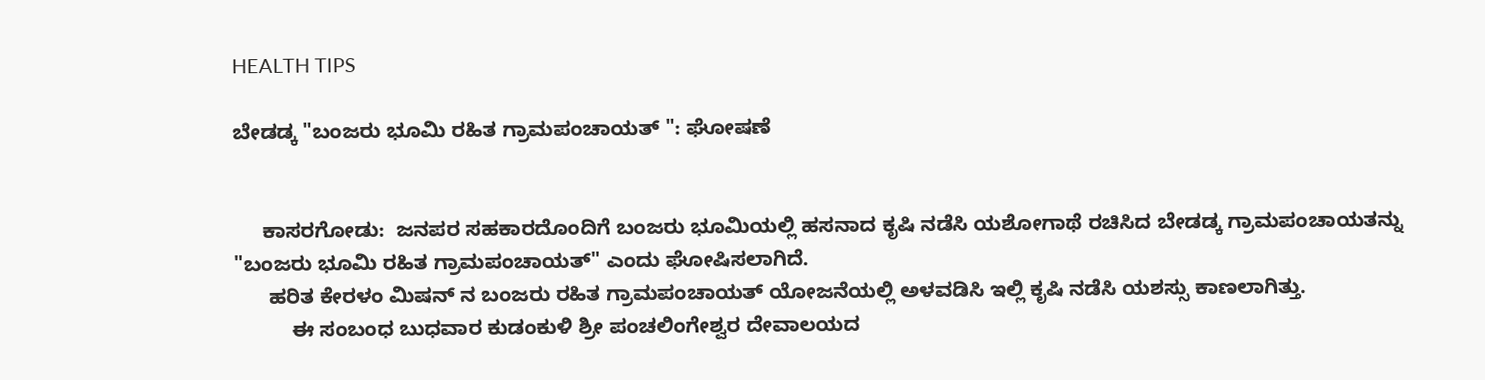HEALTH TIPS

ಬೇಡಡ್ಕ "ಬಂಜರು ಭೂಮಿ ರಹಿತ ಗ್ರಾಮಪಂಚಾಯತ್ ": ಘೋಷಣೆ


     ಕಾಸರಗೋಡು:  ಜನಪರ ಸಹಕಾರದೊಂದಿಗೆ ಬಂಜರು ಭೂಮಿಯಲ್ಲಿ ಹಸನಾದ ಕೃಷಿ ನಡೆಸಿ ಯಶೋಗಾಥೆ ರಚಿಸಿದ ಬೇಡಡ್ಕ ಗ್ರಾಮಪಂಚಾಯತನ್ನು "ಬಂಜರು ಭೂಮಿ ರಹಿತ ಗ್ರಾಮಪಂಚಾಯತ್" ಎಂದು ಘೋಷಿಸಲಾಗಿದೆ.
      ಹರಿತ ಕೇರಳಂ ಮಿಷನ್ ನ ಬಂಜರು ರಹಿತ ಗ್ರಾಮಪಂಚಾಯತ್ ಯೋಜನೆಯಲ್ಲಿ ಅಳವಡಿಸಿ ಇಲ್ಲಿ ಕೃಷಿ ನಡೆಸಿ ಯಶಸ್ಸು ಕಾಣಲಾಗಿತ್ತು.
          ಈ ಸಂಬಂಧ ಬುಧವಾರ ಕುಡಂಕುಳಿ ಶ್ರೀ ಪಂಚಲಿಂಗೇಶ್ವರ ದೇವಾಲಯದ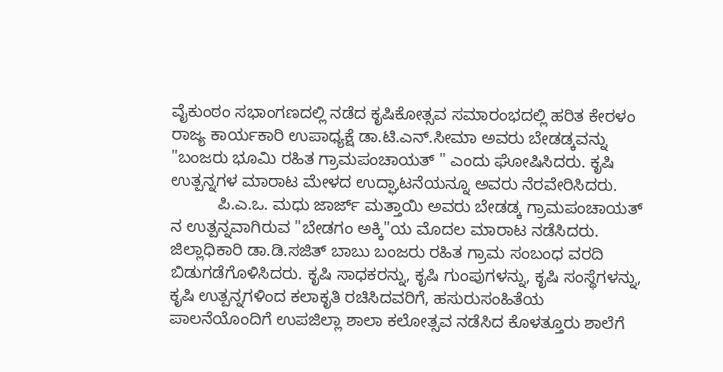ವೈಕುಂಠಂ ಸಭಾಂಗಣದಲ್ಲಿ ನಡೆದ ಕೃಷಿಕೋತ್ಸವ ಸಮಾರಂಭದಲ್ಲಿ ಹರಿತ ಕೇರಳಂ ರಾಜ್ಯ ಕಾರ್ಯಕಾರಿ ಉಪಾಧ್ಯಕ್ಷೆ ಡಾ.ಟಿ.ಎನ್.ಸೀಮಾ ಅವರು ಬೇಡಡ್ಕವನ್ನು "ಬಂಜರು ಭೂಮಿ ರಹಿತ ಗ್ರಾಮಪಂಚಾಯತ್ " ಎಂದು ಘೋಷಿಸಿದರು. ಕೃಷಿ ಉತ್ಪನ್ನಗಳ ಮಾರಾಟ ಮೇಳದ ಉದ್ಘಾಟನೆಯನ್ನೂ ಅವರು ನೆರವೇರಿಸಿದರು.
          ಪಿ.ಎ.ಒ. ಮಧು ಜಾರ್ಜ್ ಮತ್ತಾಯಿ ಅವರು ಬೇಡಡ್ಕ ಗ್ರಾಮಪಂಚಾಯತ್ ನ ಉತ್ಪನ್ನವಾಗಿರುವ "ಬೇಡಗಂ ಅಕ್ಕಿ"ಯ ಮೊದಲ ಮಾರಾಟ ನಡೆಸಿದರು. ಜಿಲ್ಲಾಧಿಕಾರಿ ಡಾ.ಡಿ.ಸಜಿತ್ ಬಾಬು ಬಂಜರು ರಹಿತ ಗ್ರಾಮ ಸಂಬಂಧ ವರದಿ ಬಿಡುಗಡೆಗೊಳಿಸಿದರು. ಕೃಷಿ ಸಾಧಕರನ್ನು, ಕೃಷಿ ಗುಂಪುಗಳನ್ನು, ಕೃಷಿ ಸಂಸ್ಥೆಗಳನ್ನು, ಕೃಷಿ ಉತ್ಪನ್ನಗಳಿಂದ ಕಲಾಕೃತಿ ರಚಿಸಿದವರಿಗೆ, ಹಸುರುಸಂಹಿತೆಯ ಪಾಲನೆಯೊಂದಿಗೆ ಉಪಜಿಲ್ಲಾ ಶಾಲಾ ಕಲೋತ್ಸವ ನಡೆಸಿದ ಕೊಳತ್ತೂರು ಶಾಲೆಗೆ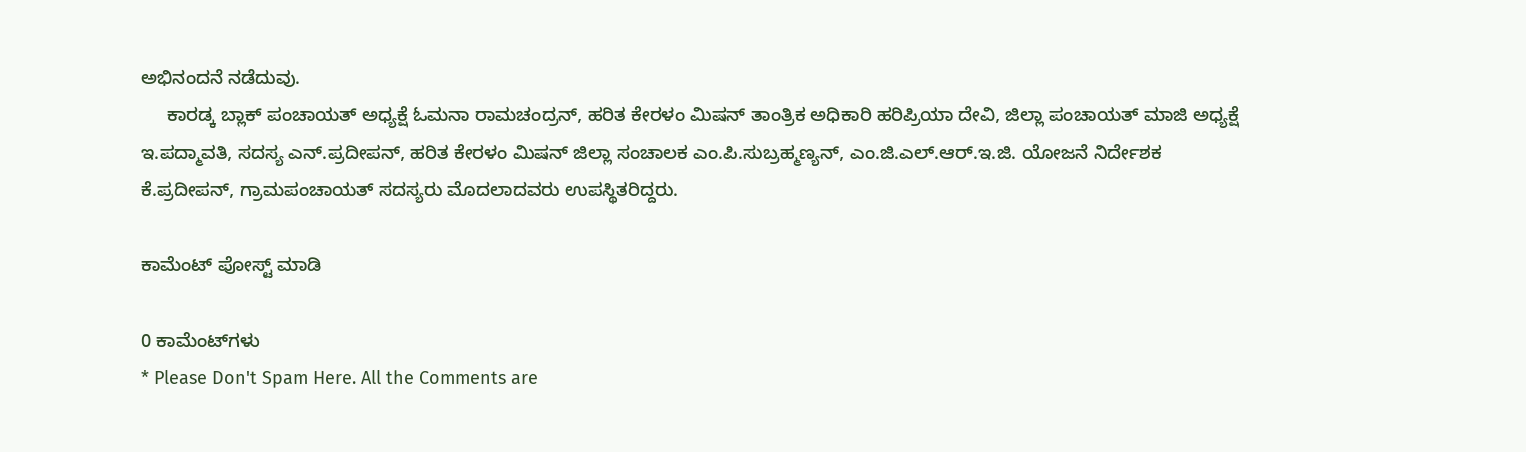ಅಭಿನಂದನೆ ನಡೆದುವು.
     ಕಾರಡ್ಕ ಬ್ಲಾಕ್ ಪಂಚಾಯತ್ ಅಧ್ಯಕ್ಷೆ ಓಮನಾ ರಾಮಚಂದ್ರನ್, ಹರಿತ ಕೇರಳಂ ಮಿಷನ್ ತಾಂತ್ರಿಕ ಅಧಿಕಾರಿ ಹರಿಪ್ರಿಯಾ ದೇವಿ, ಜಿಲ್ಲಾ ಪಂಚಾಯತ್ ಮಾಜಿ ಅಧ್ಯಕ್ಷೆ ಇ.ಪದ್ಮಾವತಿ, ಸದಸ್ಯ ಎನ್.ಪ್ರದೀಪನ್, ಹರಿತ ಕೇರಳಂ ಮಿಷನ್ ಜಿಲ್ಲಾ ಸಂಚಾಲಕ ಎಂ.ಪಿ.ಸುಬ್ರಹ್ಮಣ್ಯನ್, ಎಂ.ಜಿ.ಎಲ್.ಆರ್.ಇ.ಜಿ. ಯೋಜನೆ ನಿರ್ದೇಶಕ ಕೆ.ಪ್ರದೀಪನ್, ಗ್ರಾಮಪಂಚಾಯತ್ ಸದಸ್ಯರು ಮೊದಲಾದವರು ಉಪಸ್ಥಿತರಿದ್ದರು.

ಕಾಮೆಂಟ್‌‌ ಪೋಸ್ಟ್‌ ಮಾಡಿ

0 ಕಾಮೆಂಟ್‌ಗಳು
* Please Don't Spam Here. All the Comments are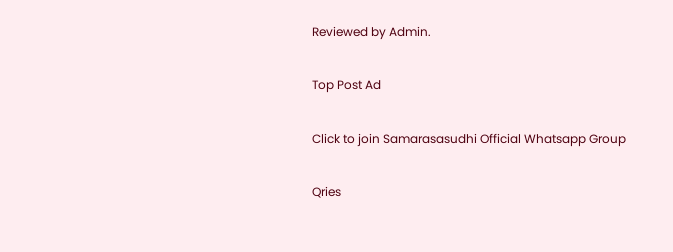Reviewed by Admin.

Top Post Ad

Click to join Samarasasudhi Official Whatsapp Group

Qries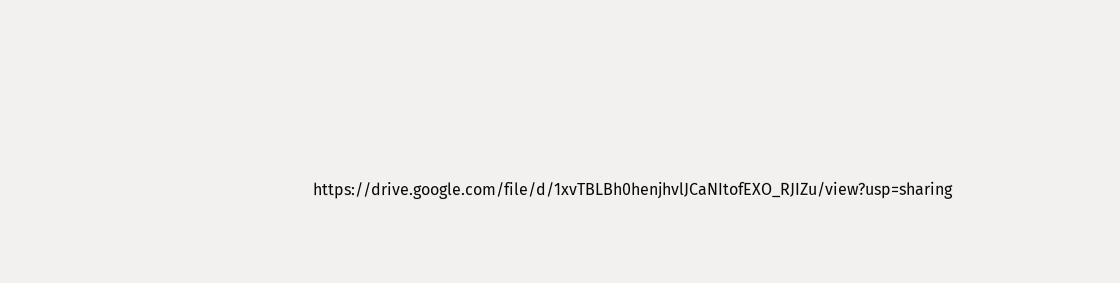https://drive.google.com/file/d/1xvTBLBh0henjhvlJCaNItofEXO_RJIZu/view?usp=sharing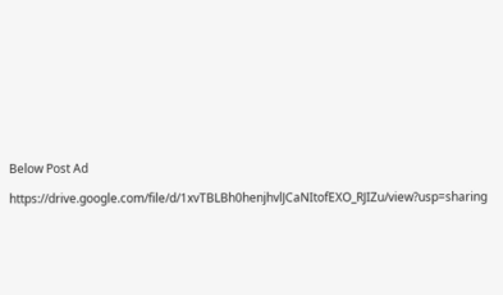Below Post Ad

https://drive.google.com/file/d/1xvTBLBh0henjhvlJCaNItofEXO_RJIZu/view?usp=sharing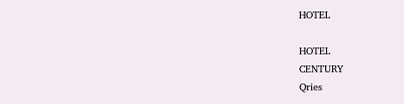HOTEL

HOTEL
CENTURY
Qries